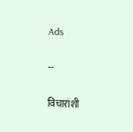Ads

--

विचारांशी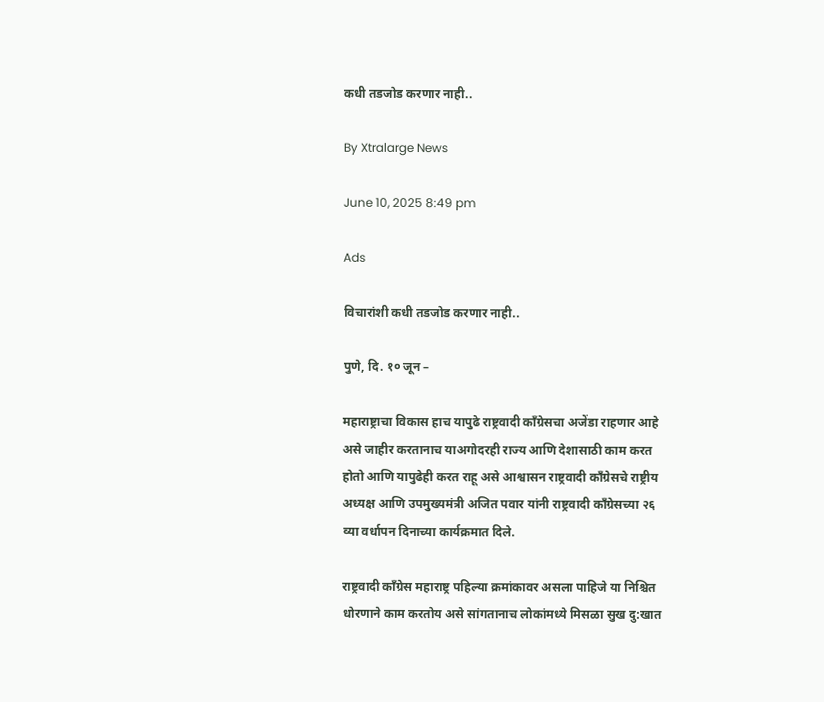कधी तडजोड करणार नाही..

By Xtralarge News

June 10, 2025 8:49 pm

Ads

विचारांशी कधी तडजोड करणार नाही..

पुणे, दि. १० जून –

महाराष्ट्राचा विकास हाच यापुढे राष्ट्रवादी काँग्रेसचा अजेंडा राहणार आहे असे जाहीर करतानाच याअगोदरही राज्य आणि देशासाठी काम करत होतो आणि यापुढेही करत राहू असे आश्वासन राष्ट्रवादी काँग्रेसचे राष्ट्रीय अध्यक्ष आणि उपमुख्यमंत्री अजित पवार यांनी राष्ट्रवादी काँग्रेसच्या २६ व्या वर्धापन दिनाच्या कार्यक्रमात दिले.

राष्ट्रवादी काँग्रेस महाराष्ट्र पहिल्या क्रमांकावर असला पाहिजे या निश्चित धोरणाने काम करतोय असे सांगतानाच लोकांमध्ये मिसळा सुख दु:खात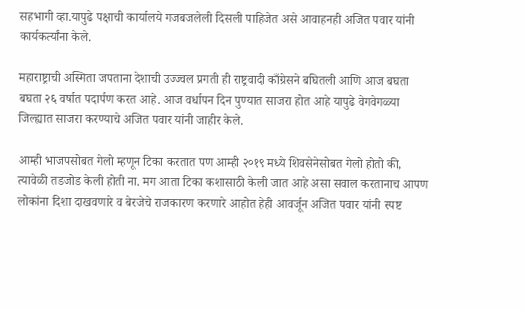सहभागी व्हा.यापुढे पक्षाची कार्यालये गजबजलेली दिसली पाहिजेत असे आवाहनही अजित पवार यांनी कार्यकर्त्यांना केले.

महाराष्ट्राची अस्मिता जपताना देशाची उज्ज्वल प्रगती ही राष्ट्रवादी काँग्रेसने बघितली आणि आज बघता बघता २६ वर्षात पदार्पण करत आहे. आज वर्धापन दिन पुण्यात साजरा होत आहे यापुढे वेगवेगळ्या जिल्ह्यात साजरा करण्याचे अजित पवार यांनी जाहीर केले.

आम्ही भाजपसोबत गेलो म्हणून टिका करतात पण आम्ही २०१९ मध्ये शिवसेनेसोबत गेलो होतो की, त्यावेळी तडजोड केली होती ना. मग आता टिका कशासाठी केली जात आहे असा सवाल करतानाच आपण लोकांना दिशा दाखवणारे व बेरजेचे राजकारण करणारे आहोत हेही आवर्जून अजित पवार यांनी स्पष्ट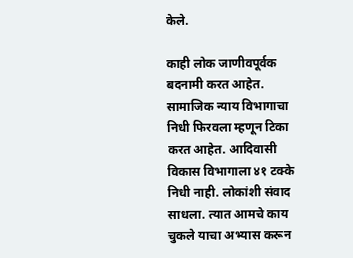केले.

काही लोक जाणीवपूर्वक बदनामी करत आहेत. सामाजिक न्याय विभागाचा निधी फिरवला म्हणून टिका करत आहेत. आदिवासी विकास विभागाला ४१ टक्के निधी नाही. लोकांशी संवाद साधला. त्यात आमचे काय चुकले याचा अभ्यास करून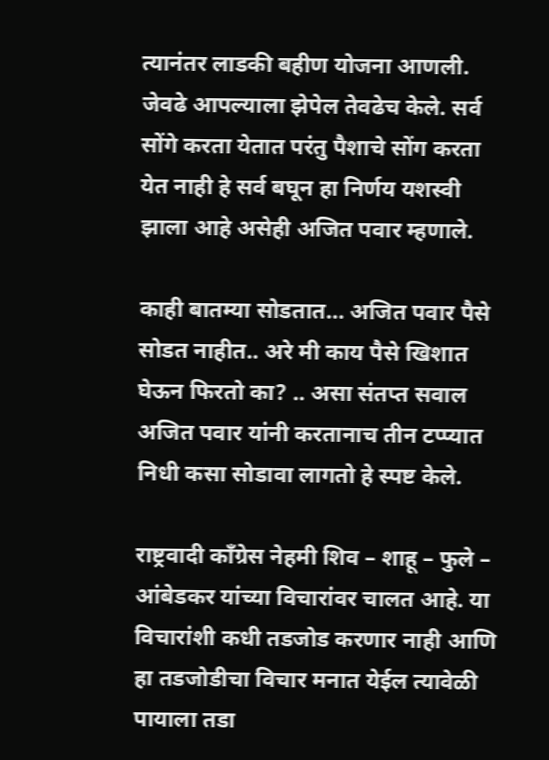त्यानंतर लाडकी बहीण योजना आणली. जेवढे आपल्याला झेपेल तेवढेच केले. सर्व सोंगे करता येतात परंतु पैशाचे सोंग करता येत नाही हे सर्व बघून हा निर्णय यशस्वी झाला आहे असेही अजित पवार म्हणाले.

काही बातम्या सोडतात… अजित पवार पैसे सोडत नाहीत.. अरे मी काय पैसे खिशात घेऊन फिरतो का? .. असा संतप्त सवाल अजित पवार यांनी करतानाच तीन टप्प्यात निधी कसा सोडावा लागतो हे स्पष्ट केले.

राष्ट्रवादी काँग्रेस नेहमी शिव – शाहू – फुले – आंबेडकर यांच्या विचारांवर चालत आहे. या विचारांशी कधी तडजोड करणार नाही आणि हा तडजोडीचा विचार मनात येईल त्यावेळी पायाला तडा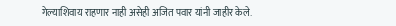गेल्याशिवाय राहणार नाही असेही अजित पवार यांनी जाहीर केले.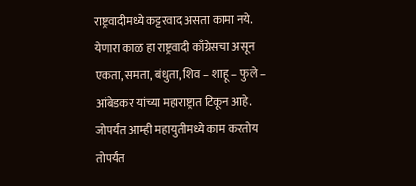राष्ट्रवादीमध्ये कट्टरवाद असता कामा नये. येणारा काळ हा राष्ट्रवादी काँग्रेसचा असून एकता, समता, बंधुता, शिव – शाहू – फुले – आंबेडकर यांच्या महाराष्ट्रात टिकून आहे. जोपर्यंत आम्ही महायुतीमध्ये काम करतोय तोपर्यंत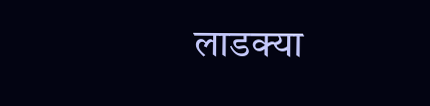लाडक्या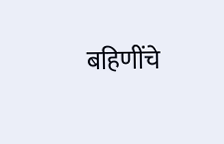बहिणींचे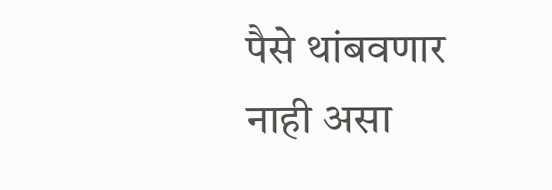पैसे थांबवणार नाही असा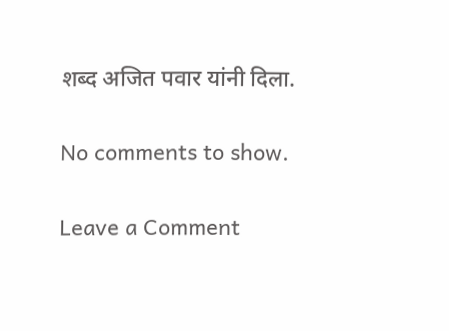शब्द अजित पवार यांनी दिला.

No comments to show.

Leave a Comment